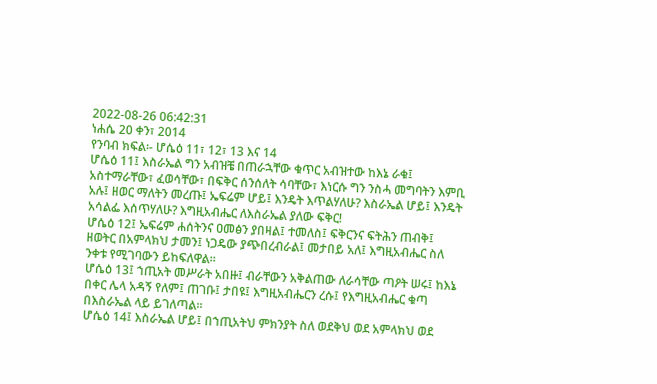2022-08-26 06:42:31
ነሐሴ 20 ቀን፣ 2014
የንባብ ክፍል፡- ሆሴዕ 11፣ 12፣ 13 እና 14
ሆሴዕ 11፤ እስራኤል ግን አብዝቼ በጠራኋቸው ቁጥር አብዝተው ከእኔ ራቁ፤ አስተማራቸው፣ ፈወሳቸው፣ በፍቅር ሰንሰለት ሳባቸው፣ እነርሱ ግን ንስሓ መግባትን እምቢ አሉ፤ ዘወር ማለትን መረጡ፤ ኤፍሬም ሆይ፤ እንዴት እጥልሃለሁ? እስራኤል ሆይ፤ እንዴት አሳልፌ እሰጥሃለሁ? እግዚአብሔር ለእስራኤል ያለው ፍቅር!
ሆሴዕ 12፤ ኤፍሬም ሐሰትንና ዐመፅን ያበዛል፤ ተመለስ፤ ፍቅርንና ፍትሕን ጠብቅ፤ ዘወትር በአምላክህ ታመን፤ ነጋዴው ያጭበረብራል፤ መታበይ አለ፤ እግዚአብሔር ስለ ንቀቱ የሚገባውን ይከፍለዋል።
ሆሴዕ 13፤ ኀጢአት መሥራት አበዙ፤ ብራቸውን አቅልጠው ለራሳቸው ጣዖት ሠሩ፤ ከእኔ በቀር ሌላ አዳኝ የለም፤ ጠገቡ፤ ታበዩ፤ እግዚአብሔርን ረሱ፤ የእግዚአብሔር ቁጣ በእስራኤል ላይ ይገለጣል።
ሆሴዕ 14፤ እስራኤል ሆይ፤ በኀጢአትህ ምክንያት ስለ ወደቅህ ወደ አምላክህ ወደ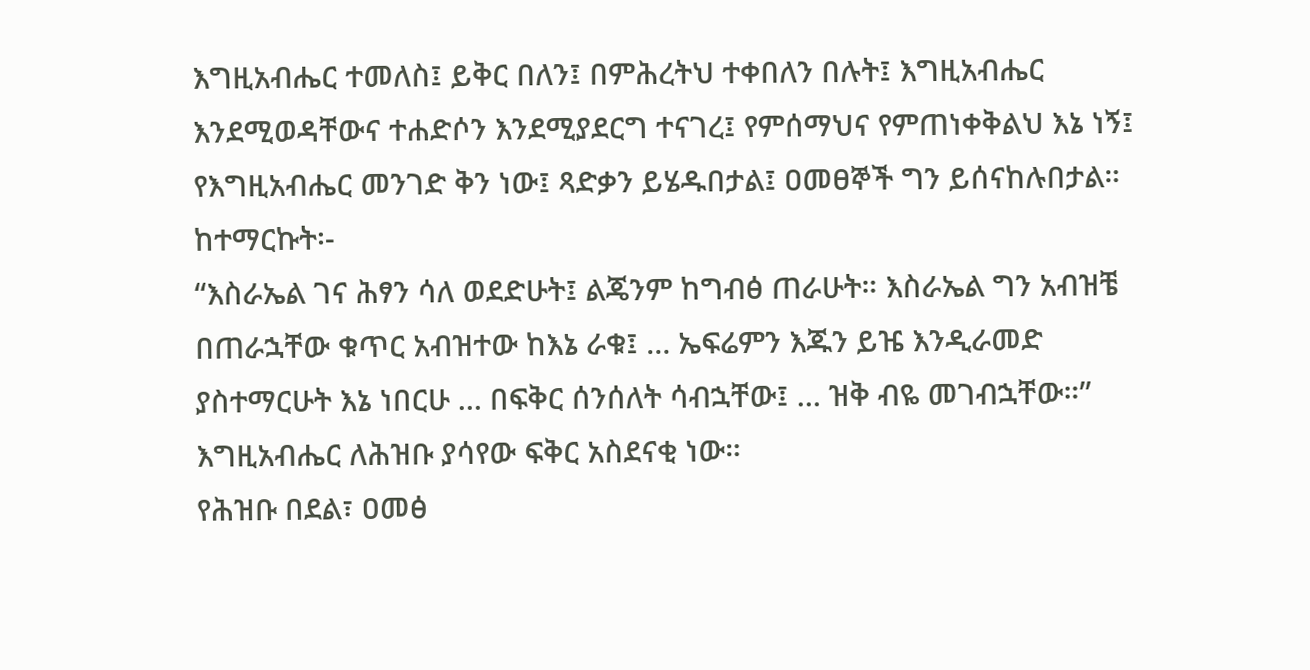እግዚአብሔር ተመለስ፤ ይቅር በለን፤ በምሕረትህ ተቀበለን በሉት፤ እግዚአብሔር እንደሚወዳቸውና ተሐድሶን እንደሚያደርግ ተናገረ፤ የምሰማህና የምጠነቀቅልህ እኔ ነኝ፤ የእግዚአብሔር መንገድ ቅን ነው፤ ጻድቃን ይሄዱበታል፤ ዐመፀኞች ግን ይሰናከሉበታል።
ከተማርኩት፡-
“እስራኤል ገና ሕፃን ሳለ ወደድሁት፤ ልጄንም ከግብፅ ጠራሁት። እስራኤል ግን አብዝቼ በጠራኋቸው ቁጥር አብዝተው ከእኔ ራቁ፤ … ኤፍሬምን እጁን ይዤ እንዲራመድ ያስተማርሁት እኔ ነበርሁ … በፍቅር ሰንሰለት ሳብኋቸው፤ … ዝቅ ብዬ መገብኋቸው።” እግዚአብሔር ለሕዝቡ ያሳየው ፍቅር አስደናቂ ነው።
የሕዝቡ በደል፣ ዐመፅ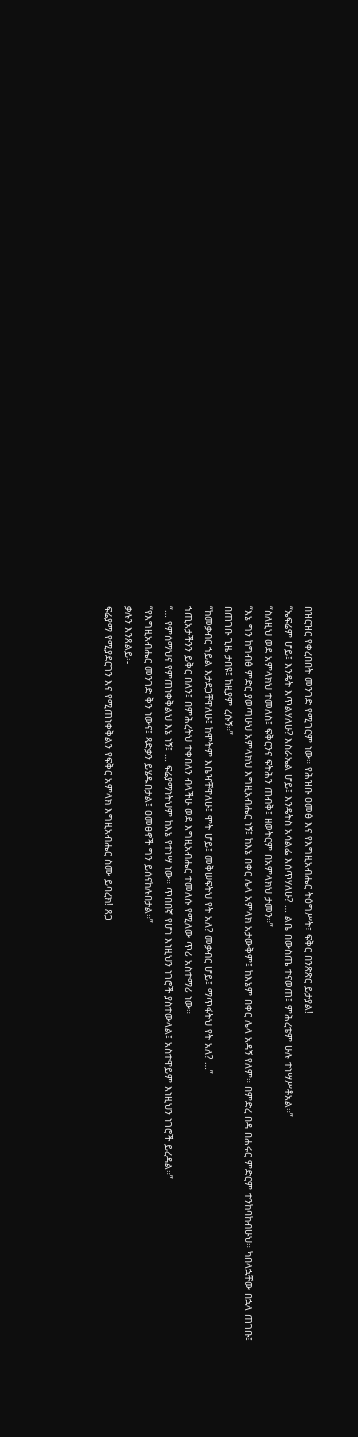በዝርዝር የቀረበበት መንገድ የሚገርም ነው። የሕዝቡ ዐመፅ እና የእግዚአብሔር ትዕግሥት፣ ፍቅር በንጽጽር ይታያል!
“ኤፍሬም ሆይ፤ እንዴት እጥልሃለሁ? እስራኤል ሆይ፤ እንዴትስ አሳልፌ እሰጥሃለሁ? … ልቤ በውስጤ ተናወጠ፤ ምሕረቴም ሁሉ ተነሣሥቶአል።”
“ስለዚህ ወደ አምላክህ ተመለስ፤ ፍቅርንና ፍትሕን ጠብቅ፤ ዘወትርም በአምላክህ ታመን።”
“እኔ ግን ከግብፅ ምድር ያወጣሁህ አምላክህ እግዚአብሔር ነኝ፤ ከእኔ በቀር ሌላ አምላክ አታውቅም፤ ከእኔም በቀር ሌላ አዳኝ የለም። በምድረ በዳ በሐሩር ምድርም ተንከባከብሁህ። ካበላኋቸው በኋላ ጠገቡ፤ በጠገቡ ጊዜ ታበዩ፤ ከዚያም ረሱኝ።”
“ከመቃብር ኀይል እታደጋቸዋለሁ፤ ከሞትም እቤዣቸዋለሁ፤ ሞት ሆይ፤ መቅሠፍትህ የት አለ? መቃብር ሆይ፤ ማጥፋትህ የት አለ? …”
ኀጢአታችንን ይቅር በለን፤ በምሕረትህ ተቀበለን ብላችሁ ወደ እግዚአብሔር ተመለሱ የሚለው ጥሪ አስተማሪ ነው።
“… የምሰማህና የምጠነቀቅልህ እኔ ነኝ፤ … ፍሬያማነትህም ከእኔ የተነሣ ነው። ጥበበኛ የሆነ እነዚህን ነገሮች ያስተውላል፤ አስተዋይም እነዚህን ነገሮች ይረዳል።”
“የእግዚአብሔር መንገድ ቅን ነውና፤ ጻድቃን ይሄዱበታል፤ ዐመፀኖች ግን ይሰናከሉበታል።”
ቃሉን እንጸልይ፡-
ፍሬያማ የሚያደርገን እና የሚጠነቀቅልን የፍቅር አምላክ እግዚአብሔር ስሙ ይባረክ! ጸጋ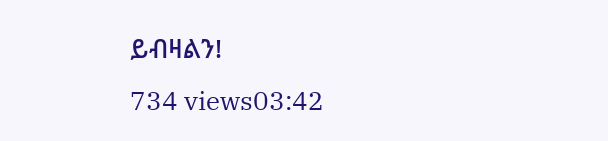ይብዛልን!
734 views03:42